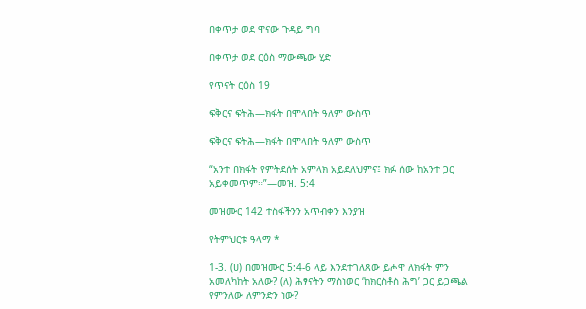በቀጥታ ወደ ዋናው ጉዳይ ግባ

በቀጥታ ወደ ርዕስ ማውጫው ሂድ

የጥናት ርዕስ 19

ፍቅርና ፍትሕ—ክፋት በሞላበት ዓለም ውስጥ

ፍቅርና ፍትሕ—ክፋት በሞላበት ዓለም ውስጥ

“አንተ በክፋት የምትደሰት አምላክ አይደለህምና፤ ክፉ ሰው ከአንተ ጋር አይቀመጥም።”—መዝ. 5:4

መዝሙር 142 ተስፋችንን አጥብቀን እንያዝ

የትምህርቱ ዓላማ *

1-3. (ሀ) በመዝሙር 5:4-6 ላይ እንደተገለጸው ይሖዋ ለክፋት ምን አመለካከት አለው? (ለ) ሕፃናትን ማስነወር ‘ከክርስቶስ ሕግ’ ጋር ይጋጫል የምንለው ለምንድን ነው?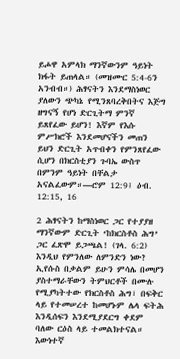ይሖዋ አምላክ ማንኛውንም ዓይነት ክፋት ይጠላል። (መዝሙር 5:4-6ን አንብብ።) ሕፃናትን እንደማስነወር ያለውን ጭካኔ የሚንጸባረቅበትና እጅግ ዘግናኝ የሆነ ድርጊትማ ምንኛ ይጸየፈው ይሆን! እኛም የእሱ ምሥክሮች እንደመሆናችን መጠን ይህን ድርጊት አጥብቀን የምንጸየፈው ሲሆን በክርስቲያን ጉባኤ ውስጥ በምንም ዓይነት በቸልታ አናልፈውም።—ሮም 12:9፤ ዕብ. 12:15, 16

2 ሕፃናትን ከማስነወር ጋር የተያያዘ ማንኛውም ድርጊት ‘ከክርስቶስ ሕግ’ ጋር ፈጽሞ ይጋጫል! (ገላ. 6:2) እንዲህ የምንለው ለምንድን ነው? ኢየሱስ በቃልም ይሁን ምሳሌ በመሆን ያስተማራቸውን ትምህርቶች በሙሉ የሚያካትተው የክርስቶስ ሕግ፣ በፍቅር ላይ የተመሠረተ ከመሆኑም ሌላ ፍትሕ እንዲሰፍን እንደሚያደርግ ቀደም ባለው ርዕስ ላይ ተመልክተናል። እውነተኛ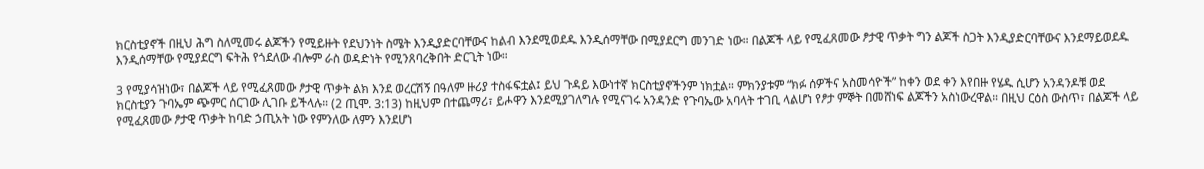ክርስቲያኖች በዚህ ሕግ ስለሚመሩ ልጆችን የሚይዙት የደህንነት ስሜት እንዲያድርባቸውና ከልብ እንደሚወደዱ እንዲሰማቸው በሚያደርግ መንገድ ነው። በልጆች ላይ የሚፈጸመው ፆታዊ ጥቃት ግን ልጆች ስጋት እንዲያድርባቸውና እንደማይወደዱ እንዲሰማቸው የሚያደርግ ፍትሕ የጎደለው ብሎም ራስ ወዳድነት የሚንጸባረቅበት ድርጊት ነው።

3 የሚያሳዝነው፣ በልጆች ላይ የሚፈጸመው ፆታዊ ጥቃት ልክ እንደ ወረርሽኝ በዓለም ዙሪያ ተስፋፍቷል፤ ይህ ጉዳይ እውነተኛ ክርስቲያኖችንም ነክቷል። ምክንያቱም “ክፉ ሰዎችና አስመሳዮች” ከቀን ወደ ቀን እየበዙ የሄዱ ሲሆን አንዳንዶቹ ወደ ክርስቲያን ጉባኤም ጭምር ሰርገው ሊገቡ ይችላሉ። (2 ጢሞ. 3:13) ከዚህም በተጨማሪ፣ ይሖዋን እንደሚያገለግሉ የሚናገሩ አንዳንድ የጉባኤው አባላት ተገቢ ላልሆነ የፆታ ምኞት በመሸነፍ ልጆችን አስነውረዋል። በዚህ ርዕስ ውስጥ፣ በልጆች ላይ የሚፈጸመው ፆታዊ ጥቃት ከባድ ኃጢአት ነው የምንለው ለምን እንደሆነ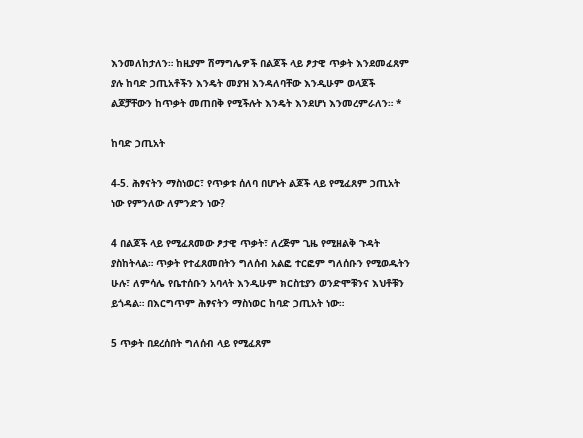እንመለከታለን። ከዚያም ሽማግሌዎች በልጆች ላይ ፆታዊ ጥቃት እንደመፈጸም ያሉ ከባድ ኃጢአቶችን እንዴት መያዝ እንዳለባቸው እንዲሁም ወላጆች ልጆቻቸውን ከጥቃት መጠበቅ የሚችሉት እንዴት እንደሆነ እንመረምራለን። *

ከባድ ኃጢአት

4-5. ሕፃናትን ማስነወር፣ የጥቃቱ ሰለባ በሆኑት ልጆች ላይ የሚፈጸም ኃጢአት ነው የምንለው ለምንድን ነው?

4 በልጆች ላይ የሚፈጸመው ፆታዊ ጥቃት፣ ለረጅም ጊዜ የሚዘልቅ ጉዳት ያስከትላል። ጥቃት የተፈጸመበትን ግለሰብ አልፎ ተርፎም ግለሰቡን የሚወዱትን ሁሉ፣ ለምሳሌ የቤተሰቡን አባላት እንዲሁም ክርስቲያን ወንድሞቹንና እህቶቹን ይጎዳል። በእርግጥም ሕፃናትን ማስነወር ከባድ ኃጢአት ነው።

5 ጥቃት በደረሰበት ግለሰብ ላይ የሚፈጸም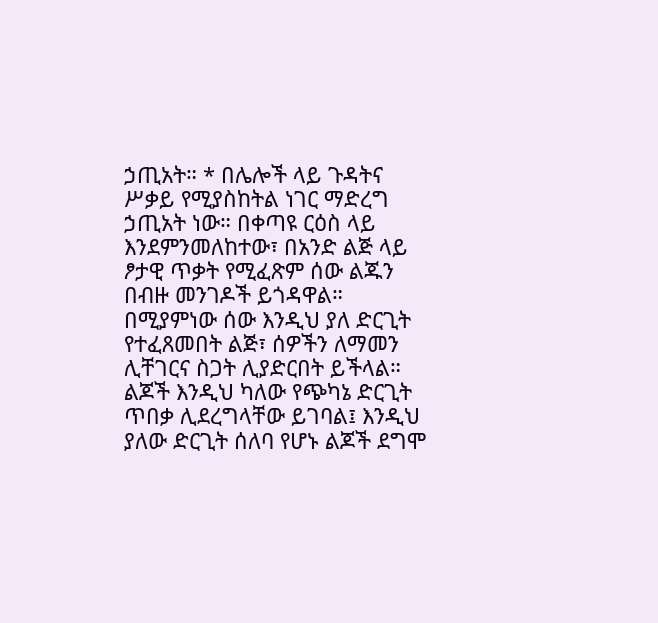ኃጢአት። * በሌሎች ላይ ጉዳትና ሥቃይ የሚያስከትል ነገር ማድረግ ኃጢአት ነው። በቀጣዩ ርዕስ ላይ እንደምንመለከተው፣ በአንድ ልጅ ላይ ፆታዊ ጥቃት የሚፈጽም ሰው ልጁን በብዙ መንገዶች ይጎዳዋል። በሚያምነው ሰው እንዲህ ያለ ድርጊት የተፈጸመበት ልጅ፣ ሰዎችን ለማመን ሊቸገርና ስጋት ሊያድርበት ይችላል። ልጆች እንዲህ ካለው የጭካኔ ድርጊት ጥበቃ ሊደረግላቸው ይገባል፤ እንዲህ ያለው ድርጊት ሰለባ የሆኑ ልጆች ደግሞ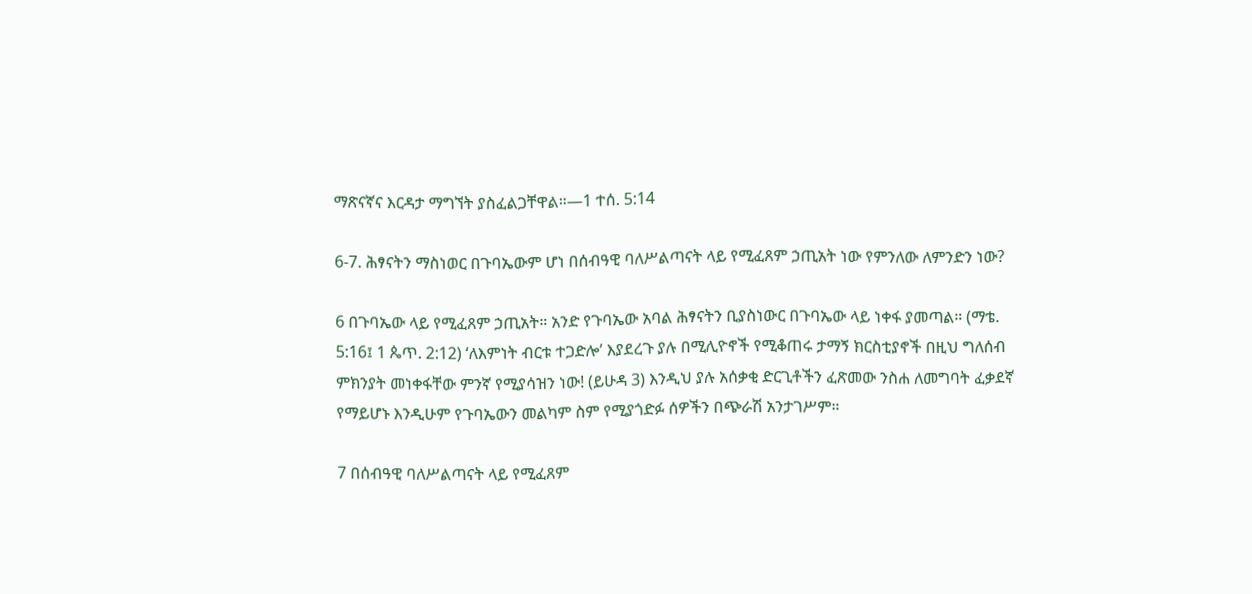ማጽናኛና እርዳታ ማግኘት ያስፈልጋቸዋል።—1 ተሰ. 5:14

6-7. ሕፃናትን ማስነወር በጉባኤውም ሆነ በሰብዓዊ ባለሥልጣናት ላይ የሚፈጸም ኃጢአት ነው የምንለው ለምንድን ነው?

6 በጉባኤው ላይ የሚፈጸም ኃጢአት። አንድ የጉባኤው አባል ሕፃናትን ቢያስነውር በጉባኤው ላይ ነቀፋ ያመጣል። (ማቴ. 5:16፤ 1 ጴጥ. 2:12) ‘ለእምነት ብርቱ ተጋድሎ’ እያደረጉ ያሉ በሚሊዮኖች የሚቆጠሩ ታማኝ ክርስቲያኖች በዚህ ግለሰብ ምክንያት መነቀፋቸው ምንኛ የሚያሳዝን ነው! (ይሁዳ 3) እንዲህ ያሉ አሰቃቂ ድርጊቶችን ፈጽመው ንስሐ ለመግባት ፈቃደኛ የማይሆኑ እንዲሁም የጉባኤውን መልካም ስም የሚያጎድፉ ሰዎችን በጭራሽ አንታገሥም።

7 በሰብዓዊ ባለሥልጣናት ላይ የሚፈጸም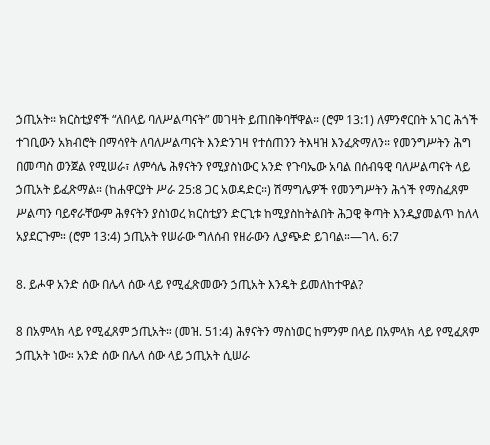ኃጢአት። ክርስቲያኖች “ለበላይ ባለሥልጣናት” መገዛት ይጠበቅባቸዋል። (ሮም 13:1) ለምንኖርበት አገር ሕጎች ተገቢውን አክብሮት በማሳየት ለባለሥልጣናት እንድንገዛ የተሰጠንን ትእዛዝ እንፈጽማለን። የመንግሥትን ሕግ በመጣስ ወንጀል የሚሠራ፣ ለምሳሌ ሕፃናትን የሚያስነውር አንድ የጉባኤው አባል በሰብዓዊ ባለሥልጣናት ላይ ኃጢአት ይፈጽማል። (ከሐዋርያት ሥራ 25:8 ጋር አወዳድር።) ሽማግሌዎች የመንግሥትን ሕጎች የማስፈጸም ሥልጣን ባይኖራቸውም ሕፃናትን ያስነወረ ክርስቲያን ድርጊቱ ከሚያስከትልበት ሕጋዊ ቅጣት እንዲያመልጥ ከለላ አያደርጉም። (ሮም 13:4) ኃጢአት የሠራው ግለሰብ የዘራውን ሊያጭድ ይገባል።—ገላ. 6:7

8. ይሖዋ አንድ ሰው በሌላ ሰው ላይ የሚፈጽመውን ኃጢአት እንዴት ይመለከተዋል?

8 በአምላክ ላይ የሚፈጸም ኃጢአት። (መዝ. 51:4) ሕፃናትን ማስነወር ከምንም በላይ በአምላክ ላይ የሚፈጸም ኃጢአት ነው። አንድ ሰው በሌላ ሰው ላይ ኃጢአት ሲሠራ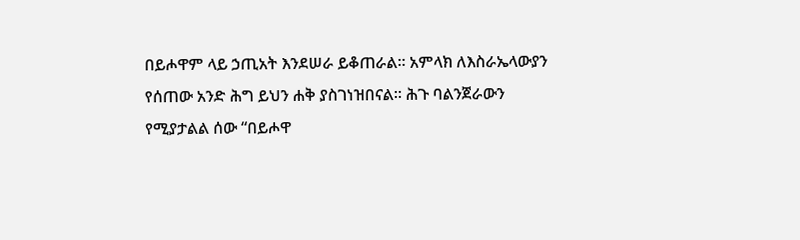በይሖዋም ላይ ኃጢአት እንደሠራ ይቆጠራል። አምላክ ለእስራኤላውያን የሰጠው አንድ ሕግ ይህን ሐቅ ያስገነዝበናል። ሕጉ ባልንጀራውን የሚያታልል ሰው “በይሖዋ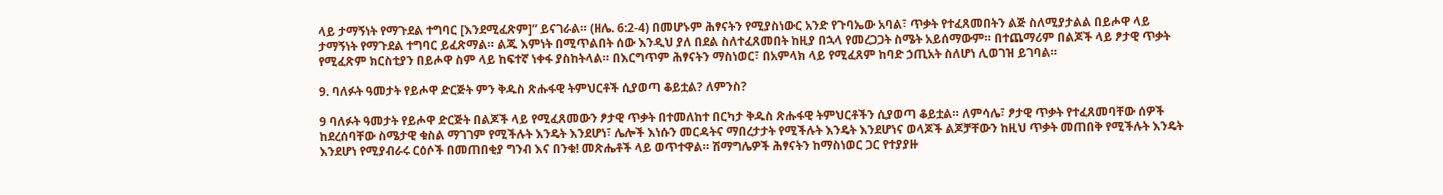ላይ ታማኝነት የማጉደል ተግባር [እንደሚፈጽም]” ይናገራል። (ዘሌ. 6:2-4) በመሆኑም ሕፃናትን የሚያስነውር አንድ የጉባኤው አባል፣ ጥቃት የተፈጸመበትን ልጅ ስለሚያታልል በይሖዋ ላይ ታማኝነት የማጉደል ተግባር ይፈጽማል። ልጁ እምነት በሚጥልበት ሰው እንዲህ ያለ በደል ስለተፈጸመበት ከዚያ በኋላ የመረጋጋት ስሜት አይሰማውም። በተጨማሪም በልጆች ላይ ፆታዊ ጥቃት የሚፈጽም ክርስቲያን በይሖዋ ስም ላይ ከፍተኛ ነቀፋ ያስከትላል። በእርግጥም ሕፃናትን ማስነወር፣ በአምላክ ላይ የሚፈጸም ከባድ ኃጢአት ስለሆነ ሊወገዝ ይገባል።

9. ባለፉት ዓመታት የይሖዋ ድርጅት ምን ቅዱስ ጽሑፋዊ ትምህርቶች ሲያወጣ ቆይቷል? ለምንስ?

9 ባለፉት ዓመታት የይሖዋ ድርጅት በልጆች ላይ የሚፈጸመውን ፆታዊ ጥቃት በተመለከተ በርካታ ቅዱስ ጽሑፋዊ ትምህርቶችን ሲያወጣ ቆይቷል። ለምሳሌ፣ ፆታዊ ጥቃት የተፈጸመባቸው ሰዎች ከደረሰባቸው ስሜታዊ ቁስል ማገገም የሚችሉት እንዴት እንደሆነ፣ ሌሎች እነሱን መርዳትና ማበረታታት የሚችሉት እንዴት እንደሆነና ወላጆች ልጆቻቸውን ከዚህ ጥቃት መጠበቅ የሚችሉት እንዴት እንደሆነ የሚያብራሩ ርዕሶች በመጠበቂያ ግንብ እና በንቁ! መጽሔቶች ላይ ወጥተዋል። ሽማግሌዎች ሕፃናትን ከማስነወር ጋር የተያያዙ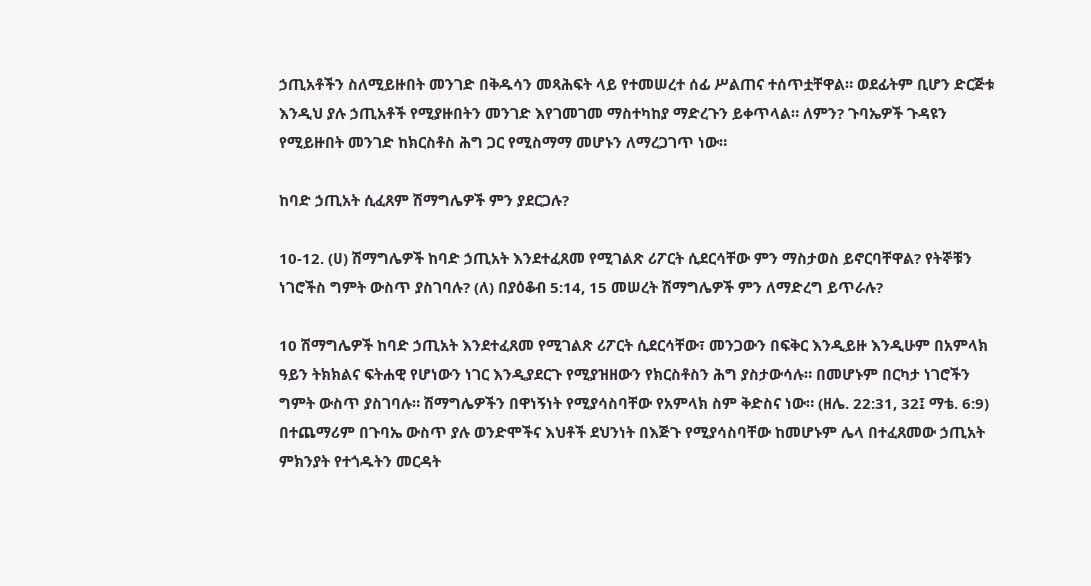ኃጢአቶችን ስለሚይዙበት መንገድ በቅዱሳን መጻሕፍት ላይ የተመሠረተ ሰፊ ሥልጠና ተሰጥቷቸዋል። ወደፊትም ቢሆን ድርጅቱ እንዲህ ያሉ ኃጢአቶች የሚያዙበትን መንገድ እየገመገመ ማስተካከያ ማድረጉን ይቀጥላል። ለምን? ጉባኤዎች ጉዳዩን የሚይዙበት መንገድ ከክርስቶስ ሕግ ጋር የሚስማማ መሆኑን ለማረጋገጥ ነው።

ከባድ ኃጢአት ሲፈጸም ሽማግሌዎች ምን ያደርጋሉ?

10-12. (ሀ) ሽማግሌዎች ከባድ ኃጢአት እንደተፈጸመ የሚገልጽ ሪፖርት ሲደርሳቸው ምን ማስታወስ ይኖርባቸዋል? የትኞቹን ነገሮችስ ግምት ውስጥ ያስገባሉ? (ለ) በያዕቆብ 5:14, 15 መሠረት ሽማግሌዎች ምን ለማድረግ ይጥራሉ?

10 ሽማግሌዎች ከባድ ኃጢአት እንደተፈጸመ የሚገልጽ ሪፖርት ሲደርሳቸው፣ መንጋውን በፍቅር እንዲይዙ እንዲሁም በአምላክ ዓይን ትክክልና ፍትሐዊ የሆነውን ነገር እንዲያደርጉ የሚያዝዘውን የክርስቶስን ሕግ ያስታውሳሉ። በመሆኑም በርካታ ነገሮችን ግምት ውስጥ ያስገባሉ። ሽማግሌዎችን በዋነኝነት የሚያሳስባቸው የአምላክ ስም ቅድስና ነው። (ዘሌ. 22:31, 32፤ ማቴ. 6:9) በተጨማሪም በጉባኤ ውስጥ ያሉ ወንድሞችና እህቶች ደህንነት በእጅጉ የሚያሳስባቸው ከመሆኑም ሌላ በተፈጸመው ኃጢአት ምክንያት የተጎዱትን መርዳት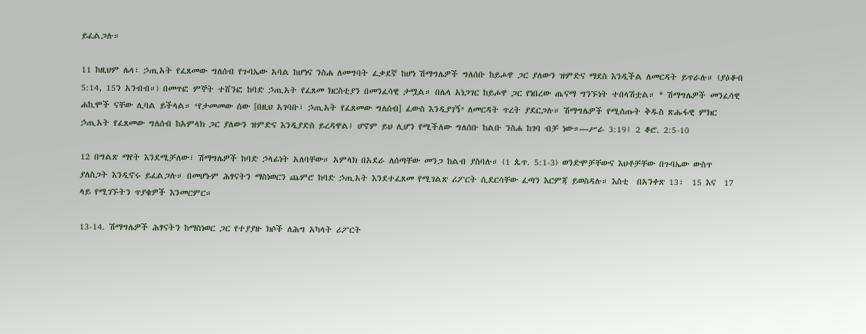ይፈልጋሉ።

11 ከዚህም ሌላ፣ ኃጢአት የፈጸመው ግለሰብ የጉባኤው አባል ከሆነና ንስሐ ለመግባት ፈቃደኛ ከሆነ ሽማግሌዎች ግለሰቡ ከይሖዋ ጋር ያለውን ዝምድና ማደስ እንዲችል ለመርዳት ይጥራሉ። (ያዕቆብ 5:14, 15ን አንብብ።) በመጥፎ ምኞት ተሸንፎ ከባድ ኃጢአት የፈጸመ ክርስቲያን በመንፈሳዊ ታሟል። በሌላ አነጋገር ከይሖዋ ጋር የነበረው ጤናማ ግንኙነት ተበላሽቷል። * ሽማግሌዎች መንፈሳዊ ሐኪሞች ናቸው ሊባል ይችላል። ‘የታመመው ሰው [በዚህ አገባቡ፣ ኃጢአት የፈጸመው ግለሰብ] ፈውስ እንዲያገኝ’ ለመርዳት ጥረት ያደርጋሉ። ሽማግሌዎች የሚሰጡት ቅዱስ ጽሑፋዊ ምክር ኃጢአት የፈጸመው ግለሰብ ከአምላክ ጋር ያለውን ዝምድና እንዲያድስ ይረዳዋል፤ ሆኖም ይህ ሊሆን የሚችለው ግለሰቡ ከልቡ ንስሐ ከገባ ብቻ ነው።—ሥራ 3:19፤ 2 ቆሮ. 2:5-10

12 በግልጽ ማየት እንደሚቻለው፣ ሽማግሌዎች ከባድ ኃላፊነት አለባቸው። አምላክ በአደራ ለሰጣቸው መንጋ ከልብ ያስባሉ። (1 ጴጥ. 5:1-3) ወንድሞቻቸውና እህቶቻቸው በጉባኤው ውስጥ ያለስጋት እንዲኖሩ ይፈልጋሉ። በመሆኑም ሕፃናትን ማስነወርን ጨምሮ ከባድ ኃጢአት እንደተፈጸመ የሚገልጽ ሪፖርት ሲደርሳቸው ፈጣን እርምጃ ይወስዳሉ። እስቲ  በአንቀጽ 13፣  15 እና  17 ላይ የሚገኙትን ጥያቄዎች እንመርምር።

13-14. ሽማግሌዎች ሕፃናትን ከማስነወር ጋር የተያያዙ ክሶች ለሕግ አካላት ሪፖርት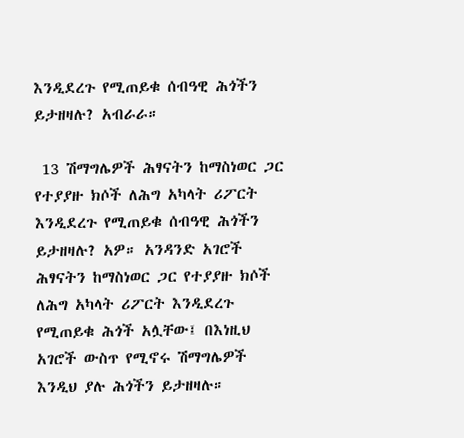እንዲደረጉ የሚጠይቁ ሰብዓዊ ሕጎችን ይታዘዛሉ? አብራራ።

 13 ሽማግሌዎች ሕፃናትን ከማስነወር ጋር የተያያዙ ክሶች ለሕግ አካላት ሪፖርት እንዲደረጉ የሚጠይቁ ሰብዓዊ ሕጎችን ይታዘዛሉ? አዎ። አንዳንድ አገሮች ሕፃናትን ከማስነወር ጋር የተያያዙ ክሶች ለሕግ አካላት ሪፖርት እንዲደረጉ የሚጠይቁ ሕጎች አሏቸው፤ በእነዚህ አገሮች ውስጥ የሚኖሩ ሽማግሌዎች እንዲህ ያሉ ሕጎችን ይታዘዛሉ።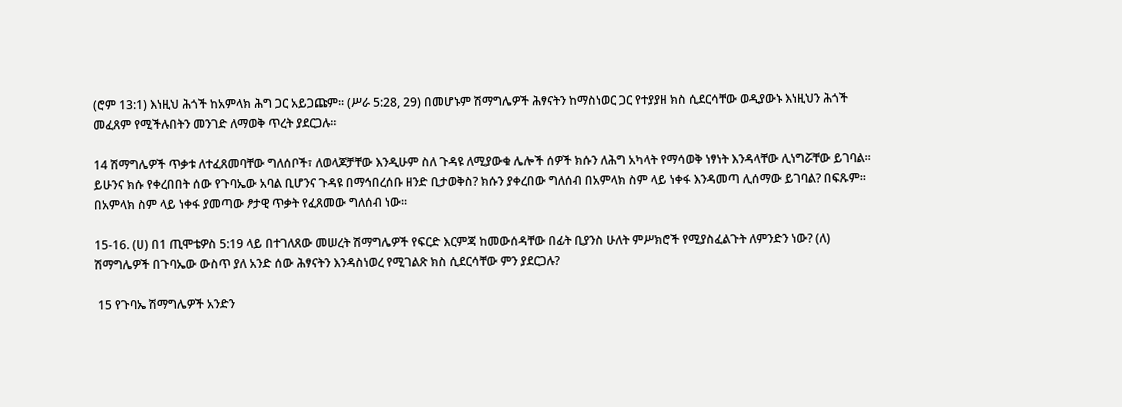(ሮም 13:1) እነዚህ ሕጎች ከአምላክ ሕግ ጋር አይጋጩም። (ሥራ 5:28, 29) በመሆኑም ሽማግሌዎች ሕፃናትን ከማስነወር ጋር የተያያዘ ክስ ሲደርሳቸው ወዲያውኑ እነዚህን ሕጎች መፈጸም የሚችሉበትን መንገድ ለማወቅ ጥረት ያደርጋሉ።

14 ሽማግሌዎች ጥቃቱ ለተፈጸመባቸው ግለሰቦች፣ ለወላጆቻቸው እንዲሁም ስለ ጉዳዩ ለሚያውቁ ሌሎች ሰዎች ክሱን ለሕግ አካላት የማሳወቅ ነፃነት እንዳላቸው ሊነግሯቸው ይገባል። ይሁንና ክሱ የቀረበበት ሰው የጉባኤው አባል ቢሆንና ጉዳዩ በማኅበረሰቡ ዘንድ ቢታወቅስ? ክሱን ያቀረበው ግለሰብ በአምላክ ስም ላይ ነቀፋ እንዳመጣ ሊሰማው ይገባል? በፍጹም። በአምላክ ስም ላይ ነቀፋ ያመጣው ፆታዊ ጥቃት የፈጸመው ግለሰብ ነው።

15-16. (ሀ) በ1 ጢሞቴዎስ 5:19 ላይ በተገለጸው መሠረት ሽማግሌዎች የፍርድ እርምጃ ከመውሰዳቸው በፊት ቢያንስ ሁለት ምሥክሮች የሚያስፈልጉት ለምንድን ነው? (ለ) ሽማግሌዎች በጉባኤው ውስጥ ያለ አንድ ሰው ሕፃናትን እንዳስነወረ የሚገልጽ ክስ ሲደርሳቸው ምን ያደርጋሉ?

 15 የጉባኤ ሽማግሌዎች አንድን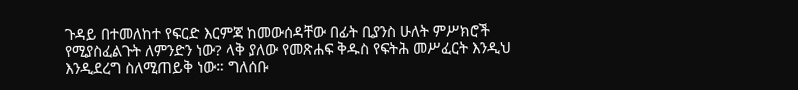ጉዳይ በተመለከተ የፍርድ እርምጃ ከመውሰዳቸው በፊት ቢያንስ ሁለት ምሥክሮች የሚያስፈልጉት ለምንድን ነው? ላቅ ያለው የመጽሐፍ ቅዱስ የፍትሕ መሥፈርት እንዲህ እንዲደረግ ስለሚጠይቅ ነው። ግለሰቡ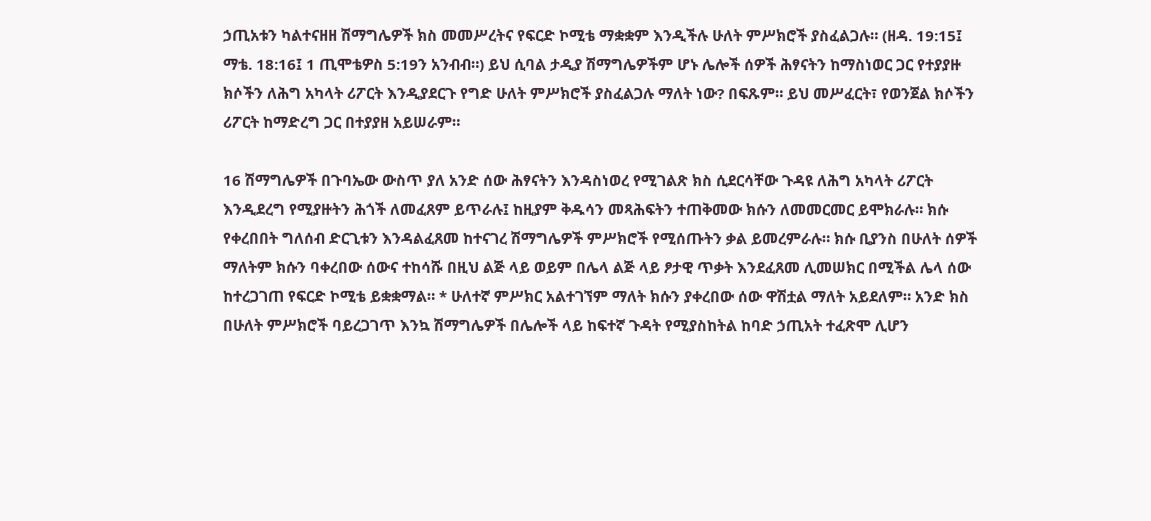ኃጢአቱን ካልተናዘዘ ሽማግሌዎች ክስ መመሥረትና የፍርድ ኮሚቴ ማቋቋም እንዲችሉ ሁለት ምሥክሮች ያስፈልጋሉ። (ዘዳ. 19:15፤ ማቴ. 18:16፤ 1 ጢሞቴዎስ 5:19ን አንብብ።) ይህ ሲባል ታዲያ ሽማግሌዎችም ሆኑ ሌሎች ሰዎች ሕፃናትን ከማስነወር ጋር የተያያዙ ክሶችን ለሕግ አካላት ሪፖርት እንዲያደርጉ የግድ ሁለት ምሥክሮች ያስፈልጋሉ ማለት ነው? በፍጹም። ይህ መሥፈርት፣ የወንጀል ክሶችን ሪፖርት ከማድረግ ጋር በተያያዘ አይሠራም።

16 ሽማግሌዎች በጉባኤው ውስጥ ያለ አንድ ሰው ሕፃናትን እንዳስነወረ የሚገልጽ ክስ ሲደርሳቸው ጉዳዩ ለሕግ አካላት ሪፖርት እንዲደረግ የሚያዙትን ሕጎች ለመፈጸም ይጥራሉ፤ ከዚያም ቅዱሳን መጻሕፍትን ተጠቅመው ክሱን ለመመርመር ይሞክራሉ። ክሱ የቀረበበት ግለሰብ ድርጊቱን እንዳልፈጸመ ከተናገረ ሽማግሌዎች ምሥክሮች የሚሰጡትን ቃል ይመረምራሉ። ክሱ ቢያንስ በሁለት ሰዎች ማለትም ክሱን ባቀረበው ሰውና ተከሳሹ በዚህ ልጅ ላይ ወይም በሌላ ልጅ ላይ ፆታዊ ጥቃት እንደፈጸመ ሊመሠክር በሚችል ሌላ ሰው ከተረጋገጠ የፍርድ ኮሚቴ ይቋቋማል። * ሁለተኛ ምሥክር አልተገኘም ማለት ክሱን ያቀረበው ሰው ዋሽቷል ማለት አይደለም። አንድ ክስ በሁለት ምሥክሮች ባይረጋገጥ እንኳ ሽማግሌዎች በሌሎች ላይ ከፍተኛ ጉዳት የሚያስከትል ከባድ ኃጢአት ተፈጽሞ ሊሆን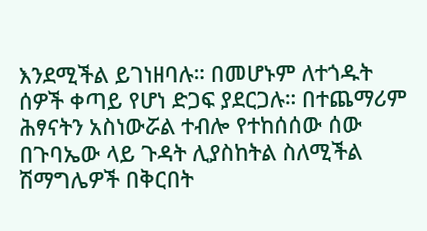እንደሚችል ይገነዘባሉ። በመሆኑም ለተጎዱት ሰዎች ቀጣይ የሆነ ድጋፍ ያደርጋሉ። በተጨማሪም ሕፃናትን አስነውሯል ተብሎ የተከሰሰው ሰው በጉባኤው ላይ ጉዳት ሊያስከትል ስለሚችል ሽማግሌዎች በቅርበት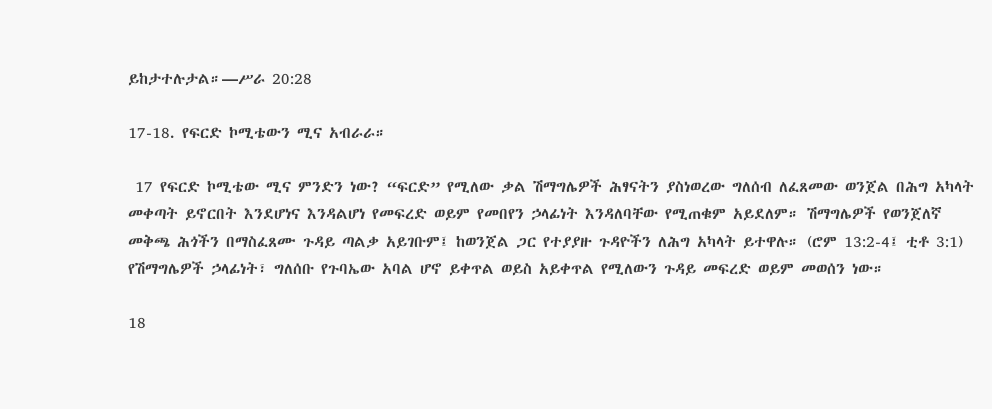ይከታተሉታል።—ሥራ 20:28

17-18. የፍርድ ኮሚቴውን ሚና አብራራ።

 17 የፍርድ ኮሚቴው ሚና ምንድን ነው? “ፍርድ” የሚለው ቃል ሽማግሌዎች ሕፃናትን ያስነወረው ግለሰብ ለፈጸመው ወንጀል በሕግ አካላት መቀጣት ይኖርበት እንደሆነና እንዳልሆነ የመፍረድ ወይም የመበየን ኃላፊነት እንዳለባቸው የሚጠቁም አይደለም። ሽማግሌዎች የወንጀለኛ መቅጫ ሕጎችን በማስፈጸሙ ጉዳይ ጣልቃ አይገቡም፤ ከወንጀል ጋር የተያያዙ ጉዳዮችን ለሕግ አካላት ይተዋሉ። (ሮም 13:2-4፤ ቲቶ 3:1) የሽማግሌዎች ኃላፊነት፣ ግለሰቡ የጉባኤው አባል ሆኖ ይቀጥል ወይስ አይቀጥል የሚለውን ጉዳይ መፍረድ ወይም መወሰን ነው።

18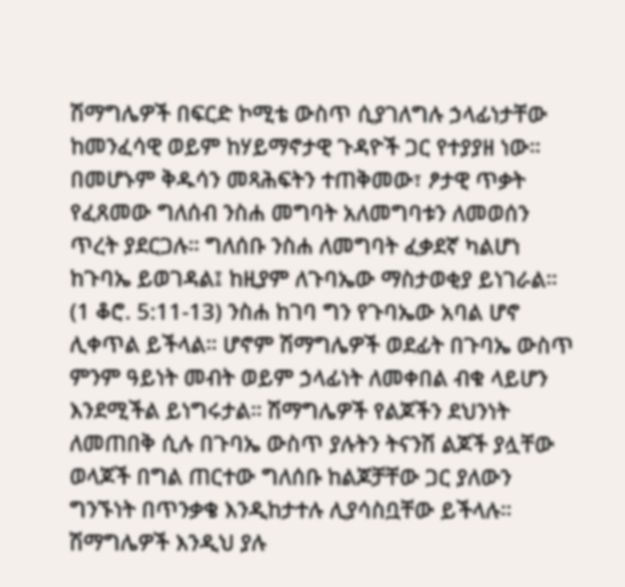ሽማግሌዎች በፍርድ ኮሚቴ ውስጥ ሲያገለግሉ ኃላፊነታቸው ከመንፈሳዊ ወይም ከሃይማኖታዊ ጉዳዮች ጋር የተያያዘ ነው። በመሆኑም ቅዱሳን መጻሕፍትን ተጠቅመው፣ ፆታዊ ጥቃት የፈጸመው ግለሰብ ንስሐ መግባት አለመግባቱን ለመወሰን ጥረት ያደርጋሉ። ግለሰቡ ንስሐ ለመግባት ፈቃደኛ ካልሆነ ከጉባኤ ይወገዳል፤ ከዚያም ለጉባኤው ማስታወቂያ ይነገራል። (1 ቆሮ. 5:11-13) ንስሐ ከገባ ግን የጉባኤው አባል ሆኖ ሊቀጥል ይችላል። ሆኖም ሽማግሌዎች ወደፊት በጉባኤ ውስጥ ምንም ዓይነት መብት ወይም ኃላፊነት ለመቀበል ብቁ ላይሆን እንደሚችል ይነግሩታል። ሽማግሌዎች የልጆችን ደህንነት ለመጠበቅ ሲሉ በጉባኤ ውስጥ ያሉትን ትናንሽ ልጆች ያሏቸው ወላጆች በግል ጠርተው ግለሰቡ ከልጆቻቸው ጋር ያለውን ግንኙነት በጥንቃቄ እንዲከታተሉ ሊያሳስቧቸው ይችላሉ። ሽማግሌዎች እንዲህ ያሉ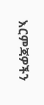እርምጃዎችን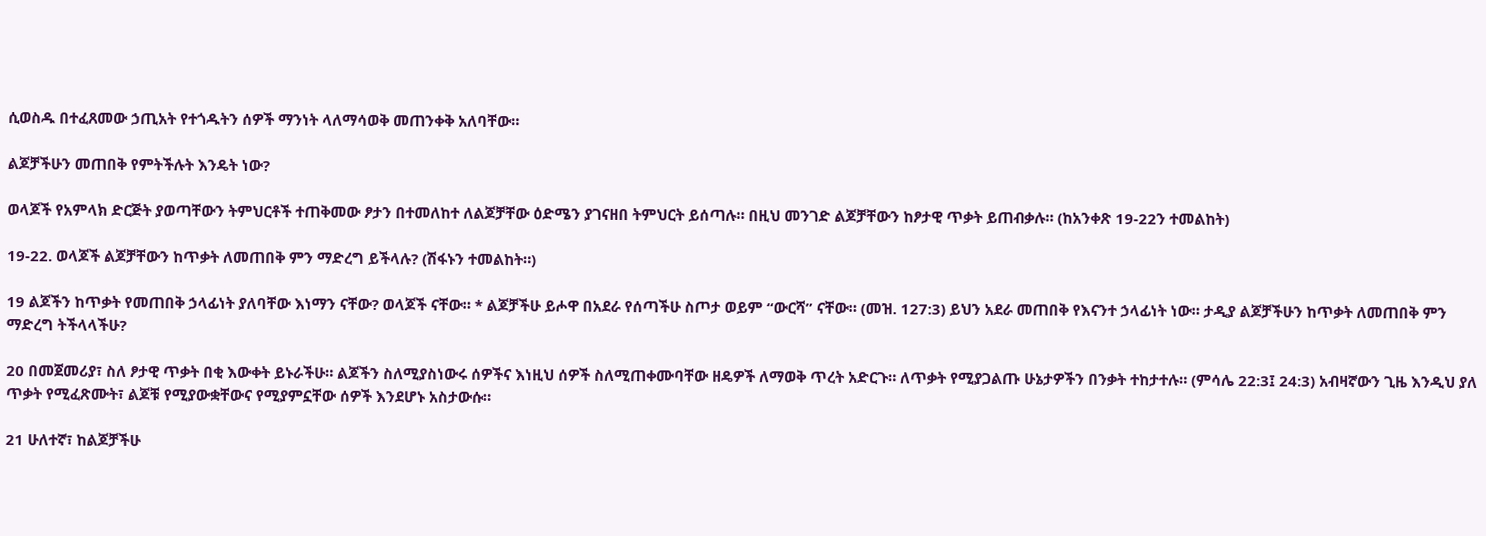ሲወስዱ በተፈጸመው ኃጢአት የተጎዱትን ሰዎች ማንነት ላለማሳወቅ መጠንቀቅ አለባቸው።

ልጆቻችሁን መጠበቅ የምትችሉት እንዴት ነው?

ወላጆች የአምላክ ድርጅት ያወጣቸውን ትምህርቶች ተጠቅመው ፆታን በተመለከተ ለልጆቻቸው ዕድሜን ያገናዘበ ትምህርት ይሰጣሉ። በዚህ መንገድ ልጆቻቸውን ከፆታዊ ጥቃት ይጠብቃሉ። (ከአንቀጽ 19-22ን ተመልከት)

19-22. ወላጆች ልጆቻቸውን ከጥቃት ለመጠበቅ ምን ማድረግ ይችላሉ? (ሽፋኑን ተመልከት።)

19 ልጆችን ከጥቃት የመጠበቅ ኃላፊነት ያለባቸው እነማን ናቸው? ወላጆች ናቸው። * ልጆቻችሁ ይሖዋ በአደራ የሰጣችሁ ስጦታ ወይም “ውርሻ” ናቸው። (መዝ. 127:3) ይህን አደራ መጠበቅ የእናንተ ኃላፊነት ነው። ታዲያ ልጆቻችሁን ከጥቃት ለመጠበቅ ምን ማድረግ ትችላላችሁ?

20 በመጀመሪያ፣ ስለ ፆታዊ ጥቃት በቂ እውቀት ይኑራችሁ። ልጆችን ስለሚያስነውሩ ሰዎችና እነዚህ ሰዎች ስለሚጠቀሙባቸው ዘዴዎች ለማወቅ ጥረት አድርጉ። ለጥቃት የሚያጋልጡ ሁኔታዎችን በንቃት ተከታተሉ። (ምሳሌ 22:3፤ 24:3) አብዛኛውን ጊዜ እንዲህ ያለ ጥቃት የሚፈጽሙት፣ ልጆቹ የሚያውቋቸውና የሚያምኗቸው ሰዎች እንደሆኑ አስታውሱ።

21 ሁለተኛ፣ ከልጆቻችሁ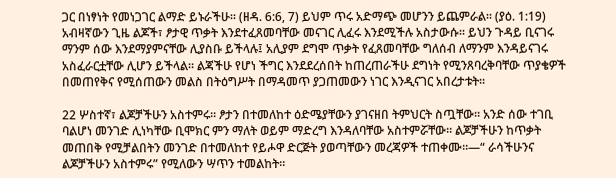ጋር በነፃነት የመነጋገር ልማድ ይኑራችሁ። (ዘዳ. 6:6, 7) ይህም ጥሩ አድማጭ መሆንን ይጨምራል። (ያዕ. 1:19) አብዛኛውን ጊዜ ልጆች፣ ፆታዊ ጥቃት እንደተፈጸመባቸው መናገር ሊፈሩ እንደሚችሉ አስታውሱ። ይህን ጉዳይ ቢናገሩ ማንም ሰው እንደማያምናቸው ሊያስቡ ይችላሉ፤ አሊያም ደግሞ ጥቃት የፈጸመባቸው ግለሰብ ለማንም እንዳይናገሩ አስፈራርቷቸው ሊሆን ይችላል። ልጃችሁ የሆነ ችግር እንደደረሰበት ከጠረጠራችሁ ደግነት የሚንጸባረቅባቸው ጥያቄዎች በመጠየቅና የሚሰጠውን መልስ በትዕግሥት በማዳመጥ ያጋጠመውን ነገር እንዲናገር አበረታቱት።

22 ሦስተኛ፣ ልጆቻችሁን አስተምሩ። ፆታን በተመለከተ ዕድሜያቸውን ያገናዘበ ትምህርት ስጧቸው። አንድ ሰው ተገቢ ባልሆነ መንገድ ሊነካቸው ቢሞክር ምን ማለት ወይም ማድረግ እንዳለባቸው አስተምሯቸው። ልጆቻችሁን ከጥቃት መጠበቅ የሚቻልበትን መንገድ በተመለከተ የይሖዋ ድርጅት ያወጣቸውን መረጃዎች ተጠቀሙ።—“ ራሳችሁንና ልጆቻችሁን አስተምሩ” የሚለውን ሣጥን ተመልከት።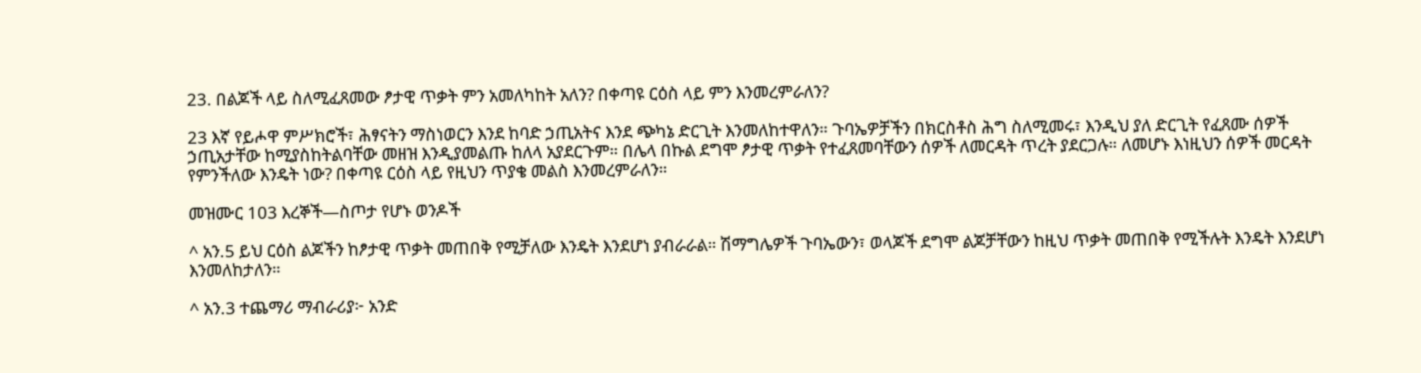23. በልጆች ላይ ስለሚፈጸመው ፆታዊ ጥቃት ምን አመለካከት አለን? በቀጣዩ ርዕስ ላይ ምን እንመረምራለን?

23 እኛ የይሖዋ ምሥክሮች፣ ሕፃናትን ማስነወርን እንደ ከባድ ኃጢአትና እንደ ጭካኔ ድርጊት እንመለከተዋለን። ጉባኤዎቻችን በክርስቶስ ሕግ ስለሚመሩ፣ እንዲህ ያለ ድርጊት የፈጸሙ ሰዎች ኃጢአታቸው ከሚያስከትልባቸው መዘዝ እንዲያመልጡ ከለላ አያደርጉም። በሌላ በኩል ደግሞ ፆታዊ ጥቃት የተፈጸመባቸውን ሰዎች ለመርዳት ጥረት ያደርጋሉ። ለመሆኑ እነዚህን ሰዎች መርዳት የምንችለው እንዴት ነው? በቀጣዩ ርዕስ ላይ የዚህን ጥያቄ መልስ እንመረምራለን።

መዝሙር 103 እረኞች—ስጦታ የሆኑ ወንዶች

^ አን.5 ይህ ርዕስ ልጆችን ከፆታዊ ጥቃት መጠበቅ የሚቻለው እንዴት እንደሆነ ያብራራል። ሽማግሌዎች ጉባኤውን፣ ወላጆች ደግሞ ልጆቻቸውን ከዚህ ጥቃት መጠበቅ የሚችሉት እንዴት እንደሆነ እንመለከታለን።

^ አን.3 ተጨማሪ ማብራሪያ፦ አንድ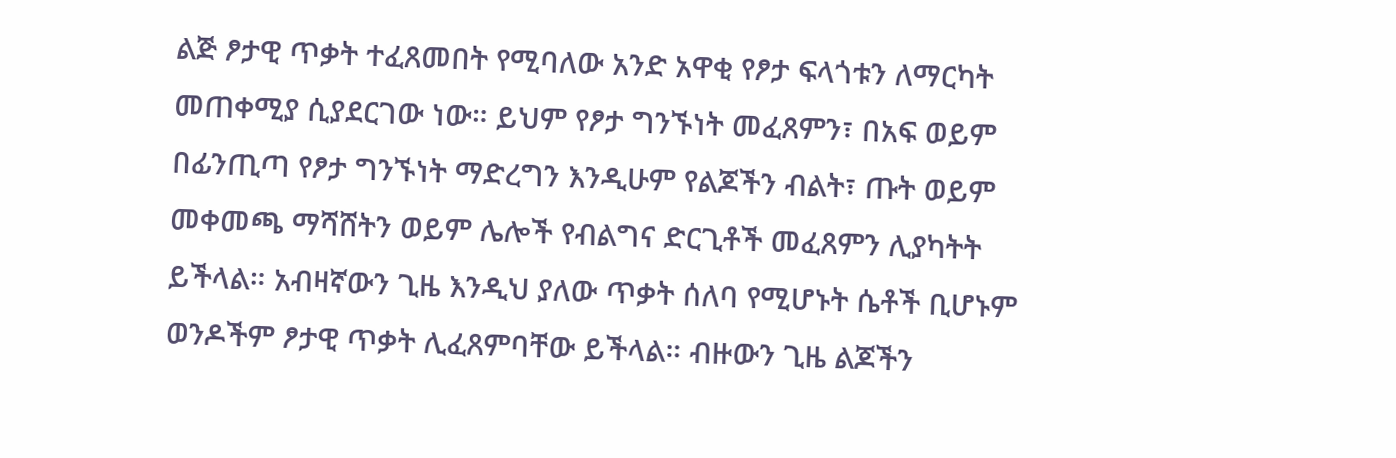ልጅ ፆታዊ ጥቃት ተፈጸመበት የሚባለው አንድ አዋቂ የፆታ ፍላጎቱን ለማርካት መጠቀሚያ ሲያደርገው ነው። ይህም የፆታ ግንኙነት መፈጸምን፣ በአፍ ወይም በፊንጢጣ የፆታ ግንኙነት ማድረግን እንዲሁም የልጆችን ብልት፣ ጡት ወይም መቀመጫ ማሻሸትን ወይም ሌሎች የብልግና ድርጊቶች መፈጸምን ሊያካትት ይችላል። አብዛኛውን ጊዜ እንዲህ ያለው ጥቃት ሰለባ የሚሆኑት ሴቶች ቢሆኑም ወንዶችም ፆታዊ ጥቃት ሊፈጸምባቸው ይችላል። ብዙውን ጊዜ ልጆችን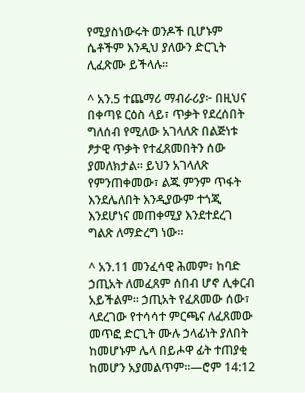የሚያስነውሩት ወንዶች ቢሆኑም ሴቶችም እንዲህ ያለውን ድርጊት ሊፈጽሙ ይችላሉ።

^ አን.5 ተጨማሪ ማብራሪያ፦ በዚህና በቀጣዩ ርዕስ ላይ፣ ጥቃት የደረሰበት ግለሰብ የሚለው አገላለጽ በልጅነቱ ፆታዊ ጥቃት የተፈጸመበትን ሰው ያመለክታል። ይህን አገላለጽ የምንጠቀመው፣ ልጁ ምንም ጥፋት እንደሌለበት እንዲያውም ተጎጂ እንደሆነና መጠቀሚያ እንደተደረገ ግልጽ ለማድረግ ነው።

^ አን.11 መንፈሳዊ ሕመም፣ ከባድ ኃጢአት ለመፈጸም ሰበብ ሆኖ ሊቀርብ አይችልም። ኃጢአት የፈጸመው ሰው፣ ላደረገው የተሳሳተ ምርጫና ለፈጸመው መጥፎ ድርጊት ሙሉ ኃላፊነት ያለበት ከመሆኑም ሌላ በይሖዋ ፊት ተጠያቂ ከመሆን አያመልጥም።—ሮም 14:12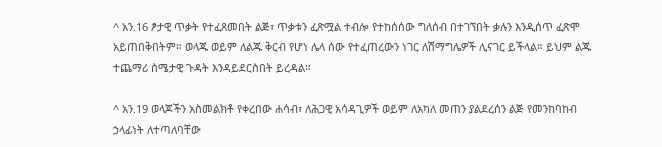^ አን.16 ፆታዊ ጥቃት የተፈጸመበት ልጅ፣ ጥቃቱን ፈጽሟል ተብሎ የተከሰሰው ግለሰብ በተገኘበት ቃሉን እንዲሰጥ ፈጽሞ አይጠበቅበትም። ወላጁ ወይም ለልጁ ቅርብ የሆነ ሌላ ሰው የተፈጠረውን ነገር ለሽማግሌዎች ሊናገር ይችላል። ይህም ልጁ ተጨማሪ ስሜታዊ ጉዳት እንዳይደርስበት ይረዳል።

^ አን.19 ወላጆችን አስመልክቶ የቀረበው ሐሳብ፣ ለሕጋዊ አሳዳጊዎች ወይም ለአካለ መጠን ያልደረሰን ልጅ የመንከባከብ ኃላፊነት ለተጣለባቸው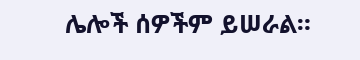ሌሎች ሰዎችም ይሠራል።